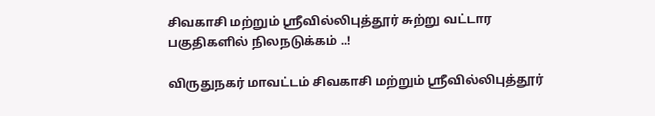சிவகாசி மற்றும் ஸ்ரீவில்லிபுத்தூர் சுற்று வட்டார பகுதிகளில் நிலநடுக்கம் ..!

விருதுநகர் மாவட்டம் சிவகாசி மற்றும் ஸ்ரீவில்லிபுத்தூர்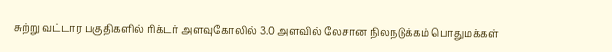சுற்று வட்டார பகுதிகளில் ரிக்டர் அளவுகோலில் 3.0 அளவில் லேசான நிலநடுக்கம் பொதுமக்கள்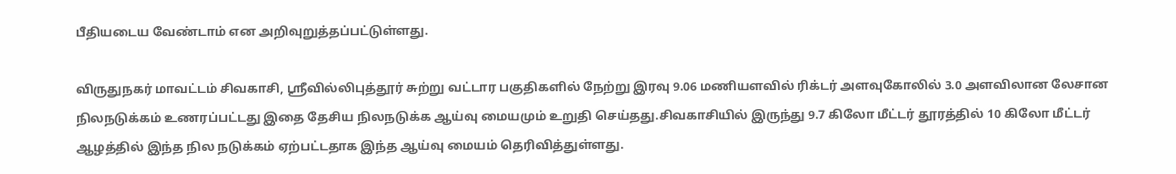பீதியடைய வேண்டாம் என அறிவுறுத்தப்பட்டுள்ளது.

விருதுநகர் மாவட்டம் சிவகாசி, ஸ்ரீவில்லிபுத்தூர் சுற்று வட்டார பகுதிகளில் நேற்று இரவு 9.06 மணியளவில் ரிக்டர் அளவுகோலில் 3.0 அளவிலான லேசான நிலநடுக்கம் உணரப்பட்டது இதை தேசிய நிலநடுக்க ஆய்வு மையமும் உறுதி செய்தது.சிவகாசியில் இருந்து 9.7 கிலோ மீட்டர் தூரத்தில் 10 கிலோ மீட்டர் ஆழத்தில் இந்த நில நடுக்கம் ஏற்பட்டதாக இந்த ஆய்வு மையம் தெரிவித்துள்ளது.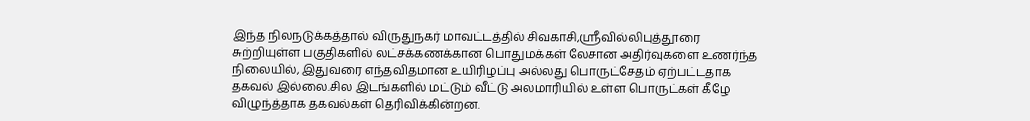இந்த நிலநடுக்கத்தால் விருதுநகர் மாவட்டத்தில் சிவகாசி,ஸ்ரீவில்லிபுத்தூரை சுற்றியுள்ள பகுதிகளில் லட்சக்கணக்கான பொதுமக்கள் லேசான அதிர்வுகளை உணர்ந்த நிலையில், இதுவரை எந்தவிதமான உயிரிழப்பு அல்லது பொருட்சேதம் ஏற்பட்டதாக தகவல் இல்லை.சில இடங்களில் மட்டும் வீட்டு அலமாரியில் உள்ள பொருட்கள் கீழே விழுந்த்தாக தகவல்கள் தெரிவிக்கின்றன.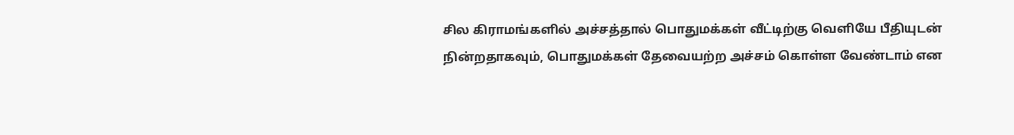சில கிராமங்களில் அச்சத்தால் பொதுமக்கள் வீட்டிற்கு வெளியே பீதியுடன் நின்றதாகவும், பொதுமக்கள் தேவையற்ற அச்சம் கொள்ள வேண்டாம் என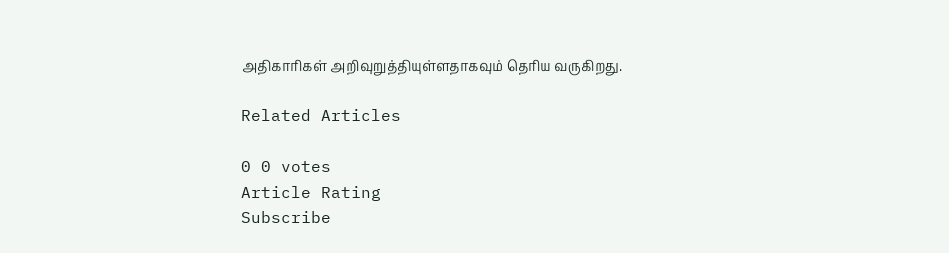அதிகாரிகள் அறிவுறுத்தியுள்ளதாகவும் தெரிய வருகிறது.

Related Articles

0 0 votes
Article Rating
Subscribe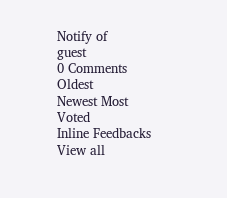Notify of
guest
0 Comments
Oldest
Newest Most Voted
Inline Feedbacks
View all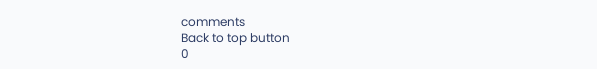comments
Back to top button
0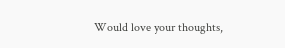Would love your thoughts,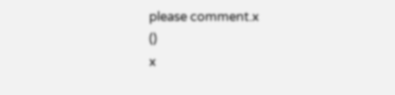please comment.x
()
x